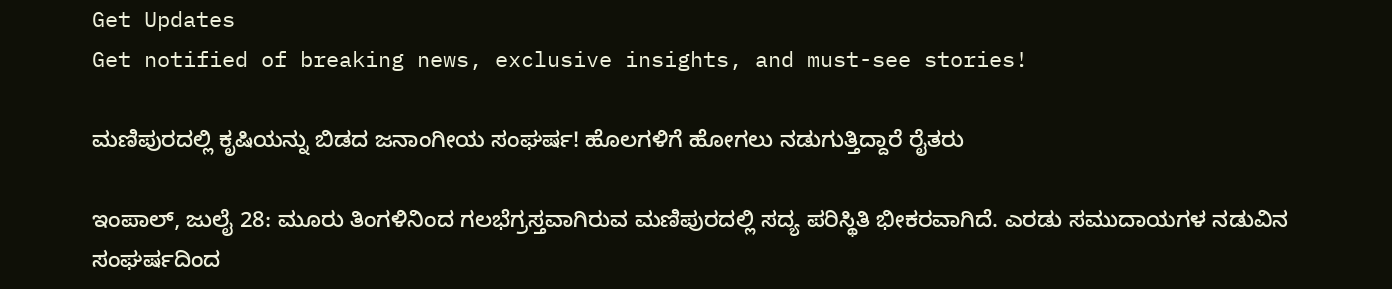Get Updates
Get notified of breaking news, exclusive insights, and must-see stories!

ಮಣಿಪುರದಲ್ಲಿ ಕೃಷಿಯನ್ನು ಬಿಡದ ಜನಾಂಗೀಯ ಸಂಘರ್ಷ! ಹೊಲಗಳಿಗೆ ಹೋಗಲು ನಡುಗುತ್ತಿದ್ದಾರೆ ರೈತರು

ಇಂಪಾಲ್‌, ಜುಲೈ 28: ಮೂರು ತಿಂಗಳಿನಿಂದ ಗಲಭೆಗ್ರಸ್ತವಾಗಿರುವ ಮಣಿಪುರದಲ್ಲಿ ಸದ್ಯ ಪರಿಸ್ಥಿತಿ ಭೀಕರವಾಗಿದೆ. ಎರಡು ಸಮುದಾಯಗಳ ನಡುವಿನ ಸಂಘರ್ಷದಿಂದ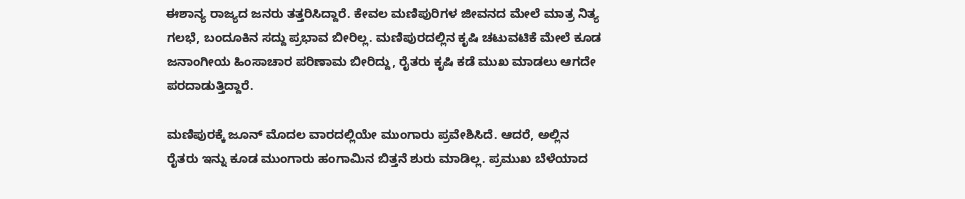ಈಶಾನ್ಯ ರಾಜ್ಯದ ಜನರು ತತ್ತರಿಸಿದ್ದಾರೆ. ಕೇವಲ ಮಣಿಪುರಿಗಳ ಜೀವನದ ಮೇಲೆ ಮಾತ್ರ ನಿತ್ಯ ಗಲಭೆ, ಬಂದೂಕಿನ ಸದ್ದು ಪ್ರಭಾವ ಬೀರಿಲ್ಲ. ಮಣಿಪುರದಲ್ಲಿನ ಕೃಷಿ ಚಟುವಟಿಕೆ ಮೇಲೆ ಕೂಡ ಜನಾಂಗೀಯ ಹಿಂಸಾಚಾರ ಪರಿಣಾಮ ಬೀರಿದ್ದು, ರೈತರು ಕೃಷಿ ಕಡೆ ಮುಖ ಮಾಡಲು ಆಗದೇ ಪರದಾಡುತ್ತಿದ್ದಾರೆ.

ಮಣಿಪುರಕ್ಕೆ ಜೂನ್‌ ಮೊದಲ ವಾರದಲ್ಲಿಯೇ ಮುಂಗಾರು ಪ್ರವೇಶಿಸಿದೆ. ಆದರೆ, ಅಲ್ಲಿನ ರೈತರು ಇನ್ನು ಕೂಡ ಮುಂಗಾರು ಹಂಗಾಮಿನ ಬಿತ್ತನೆ ಶುರು ಮಾಡಿಲ್ಲ. ಪ್ರಮುಖ ಬೆಳೆಯಾದ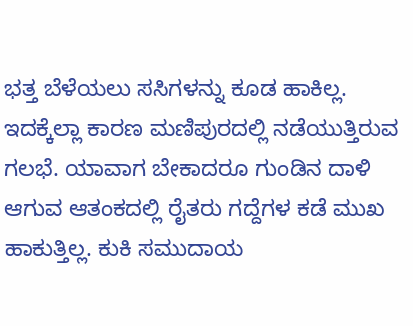ಭತ್ತ ಬೆಳೆಯಲು ಸಸಿಗಳನ್ನು ಕೂಡ ಹಾಕಿಲ್ಲ. ಇದಕ್ಕೆಲ್ಲಾ ಕಾರಣ ಮಣಿಪುರದಲ್ಲಿ ನಡೆಯುತ್ತಿರುವ ಗಲಭೆ. ಯಾವಾಗ ಬೇಕಾದರೂ ಗುಂಡಿನ ದಾಳಿ ಆಗುವ ಆತಂಕದಲ್ಲಿ ರೈತರು ಗದ್ದೆಗಳ ಕಡೆ ಮುಖ ಹಾಕುತ್ತಿಲ್ಲ. ಕುಕಿ ಸಮುದಾಯ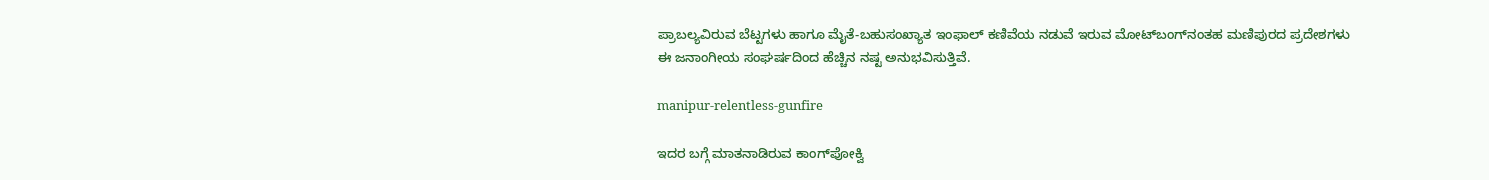ಪ್ರಾಬಲ್ಯವಿರುವ ಬೆಟ್ಟಗಳು ಹಾಗೂ ಮೈತೆ-ಬಹುಸಂಖ್ಯಾತ ಇಂಫಾಲ್ ಕಣಿವೆಯ ನಡುವೆ ಇರುವ ಮೋಟ್‌ಬಂಗ್‌ನಂತಹ ಮಣಿಪುರದ ಪ್ರದೇಶಗಳು ಈ ಜನಾಂಗೀಯ ಸಂಘರ್ಷದಿಂದ ಹೆಚ್ಚಿನ ನಷ್ಟ ಅನುಭವಿಸುತ್ತಿವೆ.

manipur-relentless-gunfire

ಇದರ ಬಗ್ಗೆ ಮಾತನಾಡಿರುವ ಕಾಂಗ್‌ಪೋಕ್ವಿ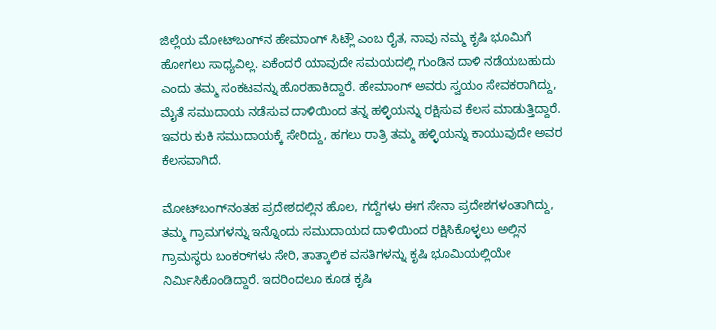ಜಿಲ್ಲೆಯ ಮೋಟ್‌ಬಂಗ್‌ನ ಹೇಮಾಂಗ್‌ ಸಿಟ್ಲೌ ಎಂಬ ರೈತ, ನಾವು ನಮ್ಮ ಕೃಷಿ ಭೂಮಿಗೆ ಹೋಗಲು ಸಾಧ್ಯವಿಲ್ಲ. ಏಕೆಂದರೆ ಯಾವುದೇ ಸಮಯದಲ್ಲಿ ಗುಂಡಿನ ದಾಳಿ ನಡೆಯಬಹುದು ಎಂದು ತಮ್ಮ ಸಂಕಟವನ್ನು ಹೊರಹಾಕಿದ್ದಾರೆ. ಹೇಮಾಂಗ್‌ ಅವರು ಸ್ವಯಂ ಸೇವಕರಾಗಿದ್ದು, ಮೈತೆ ಸಮುದಾಯ ನಡೆಸುವ ದಾಳಿಯಿಂದ ತನ್ನ ಹಳ್ಳಿಯನ್ನು ರಕ್ಷಿಸುವ ಕೆಲಸ ಮಾಡುತ್ತಿದ್ದಾರೆ. ಇವರು ಕುಕಿ ಸಮುದಾಯಕ್ಕೆ ಸೇರಿದ್ದು, ಹಗಲು ರಾತ್ರಿ ತಮ್ಮ ಹಳ್ಳಿಯನ್ನು ಕಾಯುವುದೇ ಅವರ ಕೆಲಸವಾಗಿದೆ.

ಮೋಟ್‌ಬಂಗ್‌ನಂತಹ ಪ್ರದೇಶದಲ್ಲಿನ ಹೊಲ, ಗದ್ದೆಗಳು ಈಗ ಸೇನಾ ಪ್ರದೇಶಗಳಂತಾಗಿದ್ದು, ತಮ್ಮ ಗ್ರಾಮಗಳನ್ನು ಇನ್ನೊಂದು ಸಮುದಾಯದ ದಾಳಿಯಿಂದ ರಕ್ಷಿಸಿಕೊಳ್ಳಲು ಅಲ್ಲಿನ ಗ್ರಾಮಸ್ಥರು ಬಂಕರ್‌ಗಳು ಸೇರಿ, ತಾತ್ಕಾಲಿಕ ವಸತಿಗಳನ್ನು ಕೃಷಿ ಭೂಮಿಯಲ್ಲಿಯೇ ನಿರ್ಮಿಸಿಕೊಂಡಿದ್ದಾರೆ. ಇದರಿಂದಲೂ ಕೂಡ ಕೃಷಿ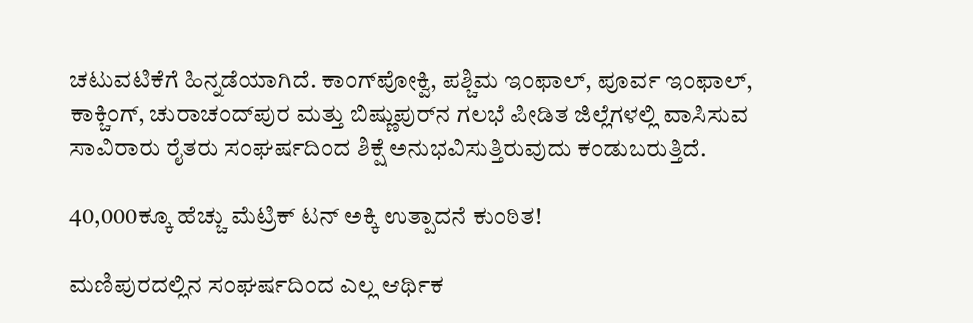ಚಟುವಟಿಕೆಗೆ ಹಿನ್ನಡೆಯಾಗಿದೆ. ಕಾಂಗ್‌ಪೋಕ್ವಿ, ಪಶ್ಚಿಮ ಇಂಫಾಲ್, ಪೂರ್ವ ಇಂಫಾಲ್, ಕಾಕ್ಚಿಂಗ್, ಚುರಾಚಂದ್‌ಪುರ ಮತ್ತು ಬಿಷ್ಣುಪುರ್‌ನ ಗಲಭೆ ಪೀಡಿತ ಜಿಲ್ಲೆಗಳಲ್ಲಿ ವಾಸಿಸುವ ಸಾವಿರಾರು ರೈತರು ಸಂಘರ್ಷದಿಂದ ಶಿಕ್ಷೆ ಅನುಭವಿಸುತ್ತಿರುವುದು ಕಂಡುಬರುತ್ತಿದೆ.

40,000ಕ್ಕೂ ಹೆಚ್ಚು ಮೆಟ್ರಿಕ್‌ ಟನ್‌ ಅಕ್ಕಿ ಉತ್ಪಾದನೆ ಕುಂಠಿತ!

ಮಣಿಪುರದಲ್ಲಿನ ಸಂಘರ್ಷದಿಂದ ಎಲ್ಲ ಆರ್ಥಿಕ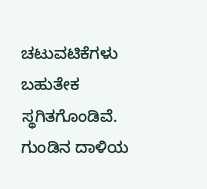ಚಟುವಟಿಕೆಗಳು ಬಹುತೇಕ ಸ್ಥಗಿತಗೊಂಡಿವೆ. ಗುಂಡಿನ ದಾಳಿಯ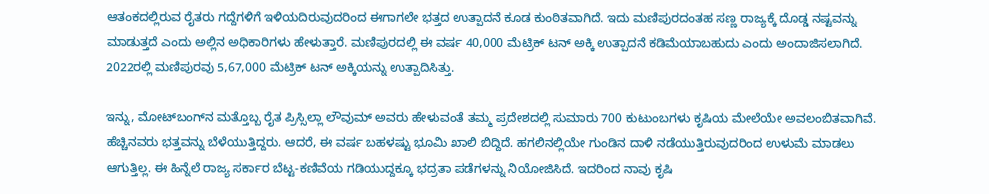ಆತಂಕದಲ್ಲಿರುವ ರೈತರು ಗದ್ದೆಗಳಿಗೆ ಇಳಿಯದಿರುವುದರಿಂದ ಈಗಾಗಲೇ ಭತ್ತದ ಉತ್ಪಾದನೆ ಕೂಡ ಕುಂಠಿತವಾಗಿದೆ. ಇದು ಮಣಿಪುರದಂತಹ ಸಣ್ಣ ರಾಜ್ಯಕ್ಕೆ ದೊಡ್ಡ ನಷ್ಟವನ್ನು ಮಾಡುತ್ತದೆ ಎಂದು ಅಲ್ಲಿನ ಅಧಿಕಾರಿಗಳು ಹೇಳುತ್ತಾರೆ. ಮಣಿಪುರದಲ್ಲಿ ಈ ವರ್ಷ 40,000 ಮೆಟ್ರಿಕ್‌ ಟನ್‌ ಅಕ್ಕಿ ಉತ್ಪಾದನೆ ಕಡಿಮೆಯಾಬಹುದು ಎಂದು ಅಂದಾಜಿಸಲಾಗಿದೆ. 2022ರಲ್ಲಿ ಮಣಿಪುರವು 5,67,000 ಮೆಟ್ರಿಕ್ ಟನ್ ಅಕ್ಕಿಯನ್ನು ಉತ್ಪಾದಿಸಿತ್ತು.

ಇನ್ನು, ಮೋಟ್‌ಬಂಗ್‌ನ ಮತ್ತೊಬ್ಬ ರೈತ ಪ್ರಿಸ್ಸಿಲ್ಲಾ ಲೌವುಮ್ ಅವರು ಹೇಳುವಂತೆ ತಮ್ಮ ಪ್ರದೇಶದಲ್ಲಿ ಸುಮಾರು 700 ಕುಟುಂಬಗಳು ಕೃಷಿಯ ಮೇಲೆಯೇ ಅವಲಂಬಿತವಾಗಿವೆ. ಹೆಚ್ಚಿನವರು ಭತ್ತವನ್ನು ಬೆಳೆಯುತ್ತಿದ್ದರು. ಆದರೆ, ಈ ವರ್ಷ ಬಹಳಷ್ಟು ಭೂಮಿ ಖಾಲಿ ಬಿದ್ದಿದೆ. ಹಗಲಿನಲ್ಲಿಯೇ ಗುಂಡಿನ ದಾಳಿ ನಡೆಯುತ್ತಿರುವುದರಿಂದ ಉಳುಮೆ ಮಾಡಲು ಆಗುತ್ತಿಲ್ಲ. ಈ ಹಿನ್ನೆಲೆ ರಾಜ್ಯ ಸರ್ಕಾರ ಬೆಟ್ಟ-ಕಣಿವೆಯ ಗಡಿಯುದ್ದಕ್ಕೂ ಭದ್ರತಾ ಪಡೆಗಳನ್ನು ನಿಯೋಜಿಸಿದೆ. ಇದರಿಂದ ನಾವು ಕೃಷಿ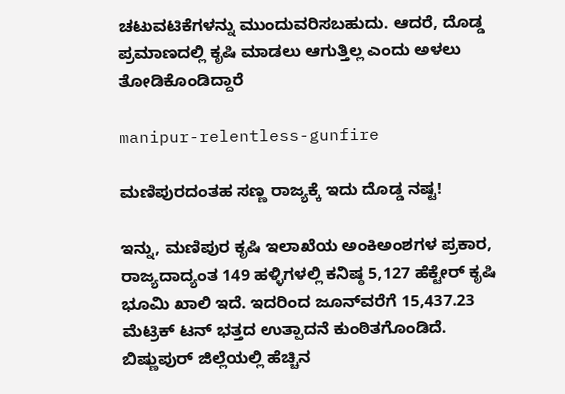ಚಟುವಟಿಕೆಗಳನ್ನು ಮುಂದುವರಿಸಬಹುದು. ಆದರೆ, ದೊಡ್ಡ ಪ್ರಮಾಣದಲ್ಲಿ ಕೃಷಿ ಮಾಡಲು ಆಗುತ್ತಿಲ್ಲ ಎಂದು ಅಳಲು ತೋಡಿಕೊಂಡಿದ್ದಾರೆ

manipur-relentless-gunfire

ಮಣಿಪುರದಂತಹ ಸಣ್ಣ ರಾಜ್ಯಕ್ಕೆ ಇದು ದೊಡ್ಡ ನಷ್ಟ!

ಇನ್ನು, ಮಣಿಪುರ ಕೃಷಿ ಇಲಾಖೆಯ ಅಂಕಿಅಂಶಗಳ ಪ್ರಕಾರ, ರಾಜ್ಯದಾದ್ಯಂತ 149 ಹಳ್ಳಿಗಳಲ್ಲಿ ಕನಿಷ್ಠ 5,127 ಹೆಕ್ಟೇರ್ ಕೃಷಿ ಭೂಮಿ ಖಾಲಿ ಇದೆ. ಇದರಿಂದ ಜೂನ್‌ವರೆಗೆ 15,437.23 ಮೆಟ್ರಿಕ್‌ ಟನ್‌ ಭತ್ತದ ಉತ್ಪಾದನೆ ಕುಂಠಿತಗೊಂಡಿದೆ. ಬಿಷ್ಣುಪುರ್ ಜಿಲ್ಲೆಯಲ್ಲಿ ಹೆಚ್ಚಿನ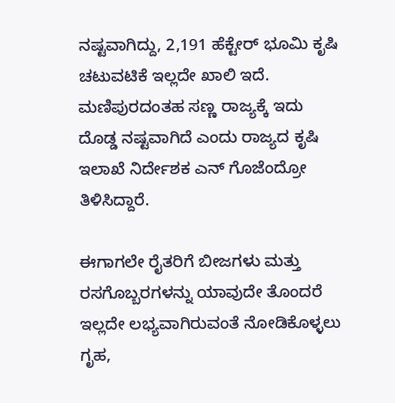ನಷ್ಟವಾಗಿದ್ದು, 2,191 ಹೆಕ್ಟೇರ್ ಭೂಮಿ ಕೃಷಿ ಚಟುವಟಿಕೆ ಇಲ್ಲದೇ ಖಾಲಿ ಇದೆ. ಮಣಿಪುರದಂತಹ ಸಣ್ಣ ರಾಜ್ಯಕ್ಕೆ ಇದು ದೊಡ್ಡ ನಷ್ಟವಾಗಿದೆ ಎಂದು ರಾಜ್ಯದ ಕೃಷಿ ಇಲಾಖೆ ನಿರ್ದೇಶಕ ಎನ್ ಗೊಜೆಂದ್ರೋ ತಿಳಿಸಿದ್ದಾರೆ.

ಈಗಾಗಲೇ ರೈತರಿಗೆ ಬೀಜಗಳು ಮತ್ತು ರಸಗೊಬ್ಬರಗಳನ್ನು ಯಾವುದೇ ತೊಂದರೆ ಇಲ್ಲದೇ ಲಭ್ಯವಾಗಿರುವಂತೆ ನೋಡಿಕೊಳ್ಳಲು ಗೃಹ,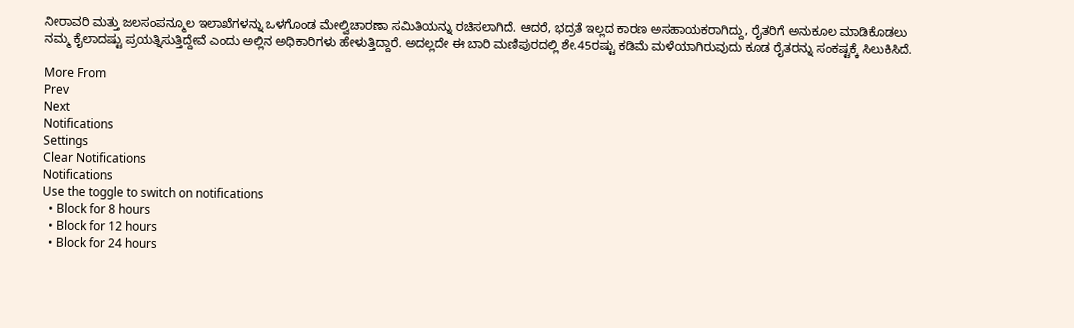ನೀರಾವರಿ ಮತ್ತು ಜಲಸಂಪನ್ಮೂಲ ಇಲಾಖೆಗಳನ್ನು ಒಳಗೊಂಡ ಮೇಲ್ವಿಚಾರಣಾ ಸಮಿತಿಯನ್ನು ರಚಿಸಲಾಗಿದೆ. ಆದರೆ, ಭದ್ರತೆ ಇಲ್ಲದ ಕಾರಣ ಅಸಹಾಯಕರಾಗಿದ್ದು, ರೈತರಿಗೆ ಅನುಕೂಲ ಮಾಡಿಕೊಡಲು ನಮ್ಮ ಕೈಲಾದಷ್ಟು ಪ್ರಯತ್ನಿಸುತ್ತಿದ್ದೇವೆ ಎಂದು ಅಲ್ಲಿನ ಅಧಿಕಾರಿಗಳು ಹೇಳುತ್ತಿದ್ದಾರೆ. ಅದಲ್ಲದೇ ಈ ಬಾರಿ ಮಣಿಪುರದಲ್ಲಿ ಶೇ.45ರಷ್ಟು ಕಡಿಮೆ ಮಳೆಯಾಗಿರುವುದು ಕೂಡ ರೈತರನ್ನು ಸಂಕಷ್ಟಕ್ಕೆ ಸಿಲುಕಿಸಿದೆ.

More From
Prev
Next
Notifications
Settings
Clear Notifications
Notifications
Use the toggle to switch on notifications
  • Block for 8 hours
  • Block for 12 hours
  • Block for 24 hours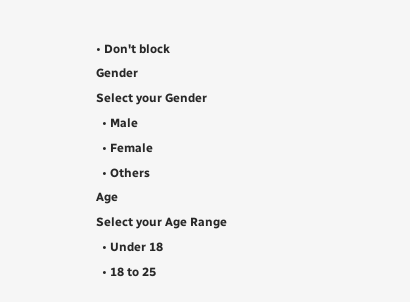• Don't block
Gender
Select your Gender
  • Male
  • Female
  • Others
Age
Select your Age Range
  • Under 18
  • 18 to 25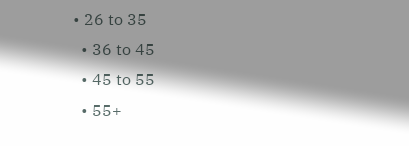• 26 to 35
  • 36 to 45
  • 45 to 55
  • 55+